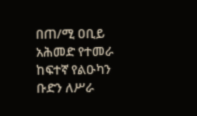በጠ/ሚ ዐቢይ አሕመድ የተመራ ከፍተኛ የልዑካን ቡድን ለሥራ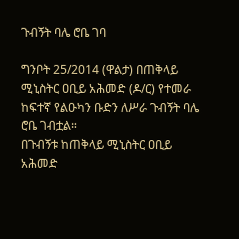ጉብኝት ባሌ ሮቤ ገባ

ግንቦት 25/2014 (ዋልታ) በጠቅላይ ሚኒስትር ዐቢይ አሕመድ (ዶ/ር) የተመራ ከፍተኛ የልዑካን ቡድን ለሥራ ጉብኝት ባሌ ሮቤ ገብቷል።
በጉብኝቱ ከጠቅላይ ሚኒስትር ዐቢይ አሕመድ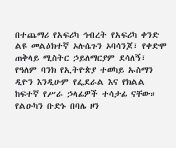በተጨማሪ የአፍሪካ ኅብረት የአፍሪካ ቀንድ ልዩ መልዕክተኛ ኦሉሴጉን ኦባሳንጆ፣ የቀድሞ ጠቅላይ ሚስትር ኃይለማርያም ደሳለኝ፣ የዓለም ባንክ የኢትዮጵያ ተወካይ ኡስማን ዲዮን እንዲሁም የፌደራል እና የክልል ከፍተኛ የሥራ ኃላፊዎች ተሳታፊ ናቸው።
የልዑካን ቡድኑ በባሌ ዞን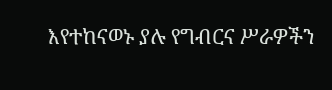እየተከናወኑ ያሉ የግብርና ሥራዎችን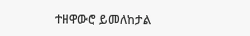ተዘዋውሮ ይመለከታል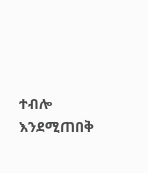ተብሎ እንደሚጠበቅ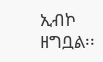ኢብኮ ዘግቧል፡፡